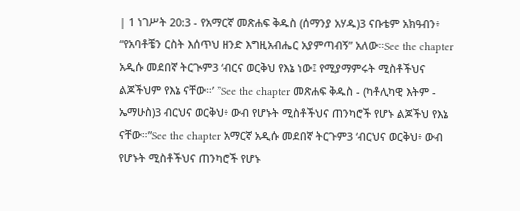| 1 ነገሥት 20:3 - የአማርኛ መጽሐፍ ቅዱስ (ሰማንያ አሃዱ)3 ናቡቴም አክዓብን፥ “የአባቶቼን ርስት እሰጥህ ዘንድ እግዚአብሔር አያምጣብኝ” አለው።See the chapter አዲሱ መደበኛ ትርጒም3 ‘ብርና ወርቅህ የእኔ ነው፤ የሚያማምሩት ሚስቶችህና ልጆችህም የእኔ ናቸው።’ ”See the chapter መጽሐፍ ቅዱስ - (ካቶሊካዊ እትም - ኤማሁስ)3 ብርህና ወርቅህ፥ ውብ የሆኑት ሚስቶችህና ጠንካሮች የሆኑ ልጆችህ የእኔ ናቸው።”See the chapter አማርኛ አዲሱ መደበኛ ትርጉም3 ‘ብርህና ወርቅህ፥ ውብ የሆኑት ሚስቶችህና ጠንካሮች የሆኑ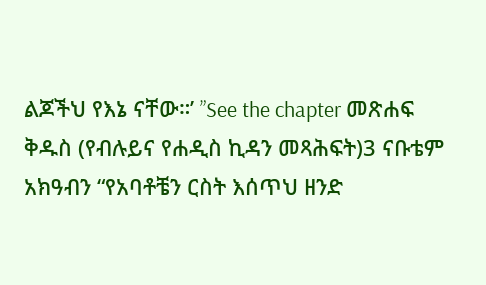ልጆችህ የእኔ ናቸው።’ ”See the chapter መጽሐፍ ቅዱስ (የብሉይና የሐዲስ ኪዳን መጻሕፍት)3 ናቡቴም አክዓብን “የአባቶቼን ርስት እሰጥህ ዘንድ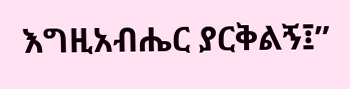እግዚአብሔር ያርቅልኝ፤”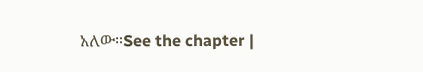አለው።See the chapter |